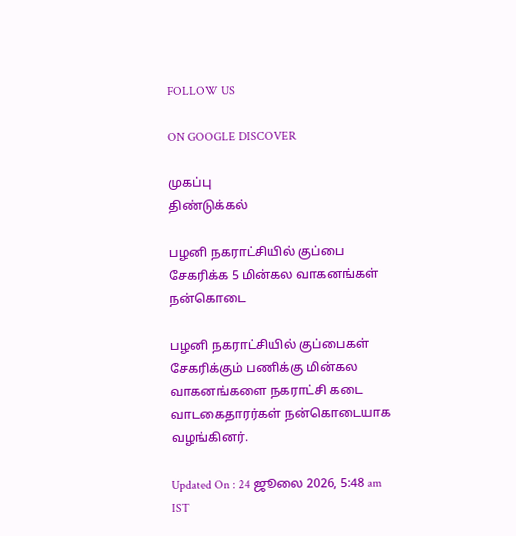FOLLOW US

ON GOOGLE DISCOVER

முகப்பு
திண்டுக்கல்

பழனி நகராட்சியில் குப்பை சேகரிக்க 5 மின்கல வாகனங்கள் நன்கொடை

பழனி நகராட்சியில் குப்பைகள் சேகரிக்கும் பணிக்கு மின்கல வாகனங்களை நகராட்சி கடை வாடகைதாரர்கள் நன்கொடையாக வழங்கினர்.

Updated On : 24 ஜூலை 2026, 5:48 am IST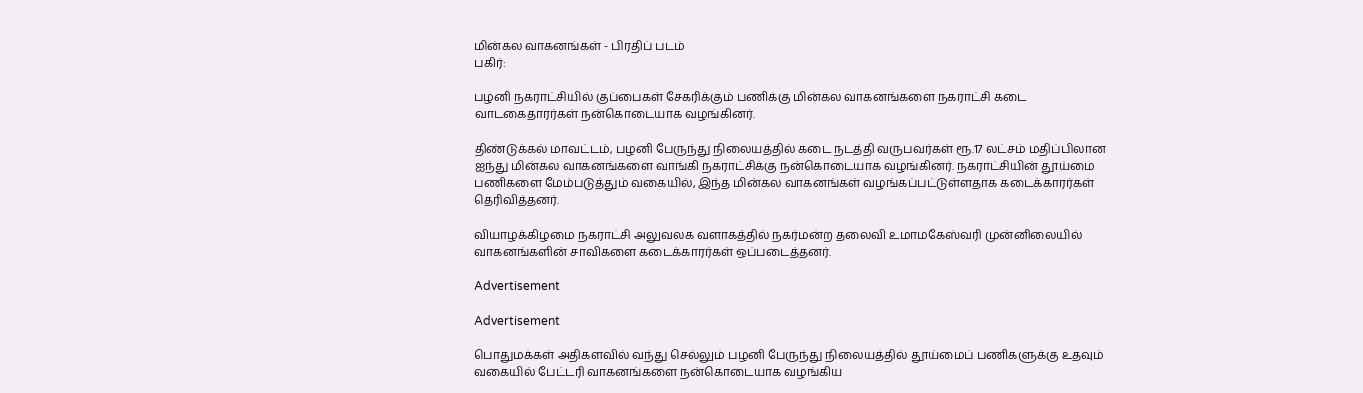மின்கல வாகனங்கள் - பிரதிப் படம்
பகிர்:

பழனி நகராட்சியில் குப்பைகள் சேகரிக்கும் பணிக்கு மின்கல வாகனங்களை நகராட்சி கடை வாடகைதாரர்கள் நன்கொடையாக வழங்கினர்.

திண்டுக்கல் மாவட்டம், பழனி பேருந்து நிலையத்தில் கடை நடத்தி வருபவர்கள் ரூ.17 லட்சம் மதிப்பிலான ஐந்து மின்கல வாகனங்களை வாங்கி நகராட்சிக்கு நன்கொடையாக வழங்கினர். நகராட்சியின் தூய்மை பணிகளை மேம்படுத்தும் வகையில், இந்த மின்கல வாகனங்கள் வழங்கப்பட்டுள்ளதாக கடைக்காரர்கள் தெரிவித்தனர்.

வியாழக்கிழமை நகராட்சி அலுவலக வளாகத்தில் நகர்மன்ற தலைவி உமாமகேஸ்வரி முன்னிலையில் வாகனங்களின் சாவிகளை கடைக்காரர்கள் ஒப்படைத்தனர்.

Advertisement

Advertisement

பொதுமக்கள் அதிகளவில் வந்து செல்லும் பழனி பேருந்து நிலையத்தில் தூய்மைப் பணிகளுக்கு உதவும் வகையில் பேட்டரி வாகனங்களை நன்கொடையாக வழங்கிய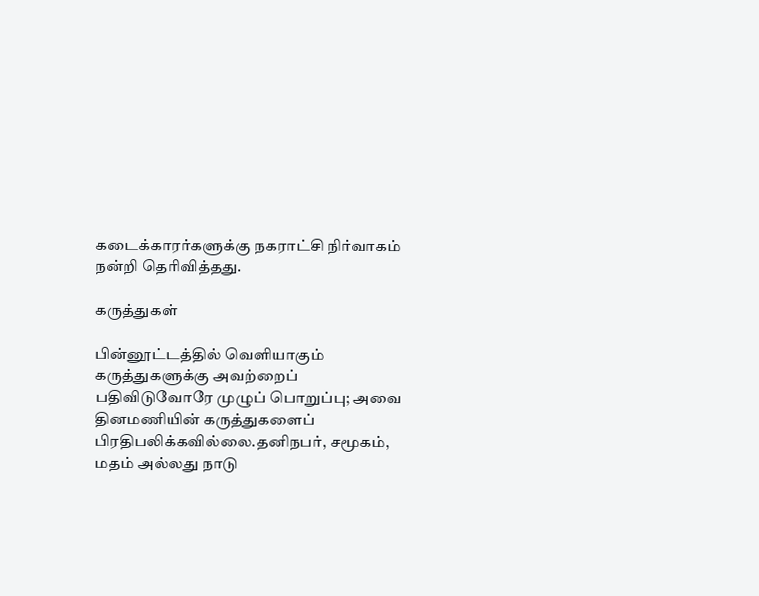கடைக்காரர்களுக்கு நகராட்சி நிர்வாகம் நன்றி தெரிவித்தது.

கருத்துகள்

பின்னூட்டத்தில் வெளியாகும் கருத்துகளுக்கு அவற்றைப் பதிவிடுவோரே முழுப் பொறுப்பு; அவை தினமணியின் கருத்துகளைப் பிரதிபலிக்கவில்லை.தனிநபர், சமூகம், மதம் அல்லது நாடு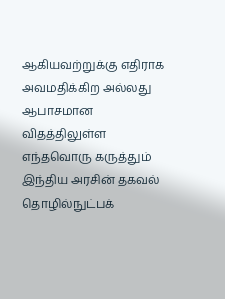ஆகியவற்றுக்கு எதிராக அவமதிக்கிற அல்லது ஆபாசமான விதத்திலுள்ள எந்தவொரு கருத்தும் இந்திய அரசின் தகவல் தொழில்நுட்பக்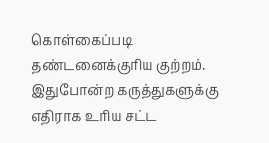கொள்கைப்படி தண்டனைக்குரிய குற்றம். இதுபோன்ற கருத்துகளுக்கு எதிராக உரிய சட்ட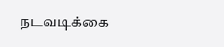நடவடிக்கை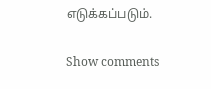எடுக்கப்படும்.

Show comments